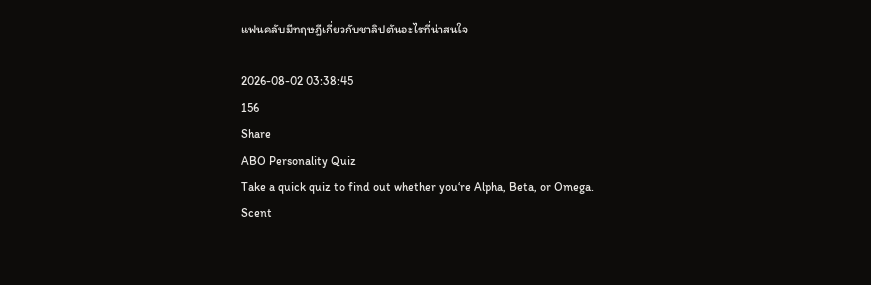แฟนคลับมีทฤษฎีเกี่ยวกับชาลิปตันอะไรที่น่าสนใจ

2026-08-02 03:38:45
156
Share
ABO Personality Quiz
Take a quick quiz to find out whether you‘re Alpha, Beta, or Omega.
Scent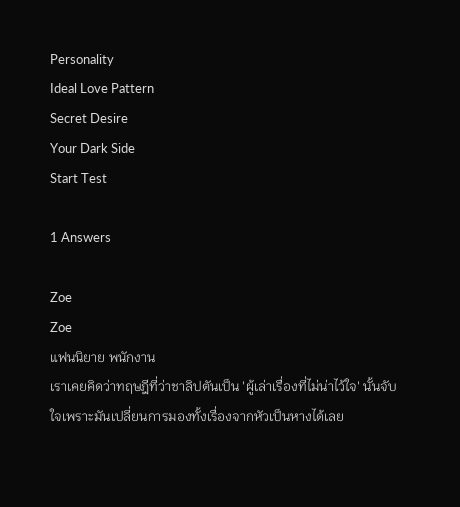Personality
Ideal Love Pattern
Secret Desire
Your Dark Side
Start Test

1 Answers

Zoe
Zoe
แฟนนิยาย พนักงาน
เราเคยคิดว่าทฤษฎีที่ว่าชาลิปตันเป็น 'ผู้เล่าเรื่องที่ไม่น่าไว้ใจ' นั้นจับใจเพราะมันเปลี่ยนการมองทั้งเรื่องจากหัวเป็นหางได้เลย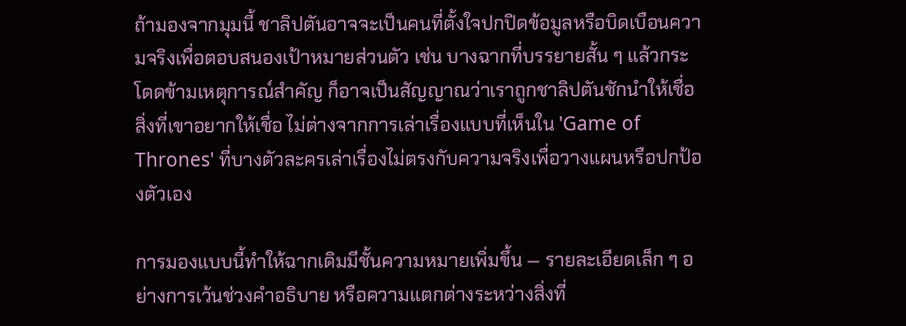ถ้ามองจากมุมนี้ ชาลิปตันอาจจะเป็นคนที่ตั้งใจปกปิดข้อมูลหรือบิดเบือนความจริงเพื่อตอบสนองเป้าหมายส่วนตัว เช่น บางฉากที่บรรยายสั้น ๆ แล้วกระโดดข้ามเหตุการณ์สำคัญ ก็อาจเป็นสัญญาณว่าเราถูกชาลิปตันชักนำให้เชื่อสิ่งที่เขาอยากให้เชื่อ ไม่ต่างจากการเล่าเรื่องแบบที่เห็นใน 'Game of Thrones' ที่บางตัวละครเล่าเรื่องไม่ตรงกับความจริงเพื่อวางแผนหรือปกป้องตัวเอง

การมองแบบนี้ทำให้ฉากเดิมมีชั้นความหมายเพิ่มขึ้น — รายละเอียดเล็ก ๆ อย่างการเว้นช่วงคำอธิบาย หรือความแตกต่างระหว่างสิ่งที่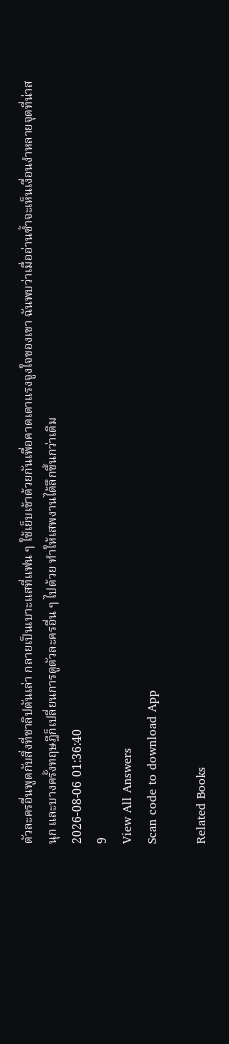ตัวละครอื่นพูดกับสิ่งที่ชาลิปตันเล่า กลายเป็นเบาะแสที่แฟน ๆ ใช้เย็บเข้าด้วยกันเพื่อคาดเดาแรงจูงใจของเขา ฉันพบว่าเมื่ออ่านซ้ำจะเห็นเงื่อนงำหลายจุดที่น่าสนุก และบางครั้งทฤษฎีก็เปลี่ยนการดูตัวละครอื่น ๆ ไปด้วย ทำให้เสพงานได้ลึกขึ้นกว่าเดิม
2026-08-06 01:36:40
9
View All Answers
Scan code to download App

Related Books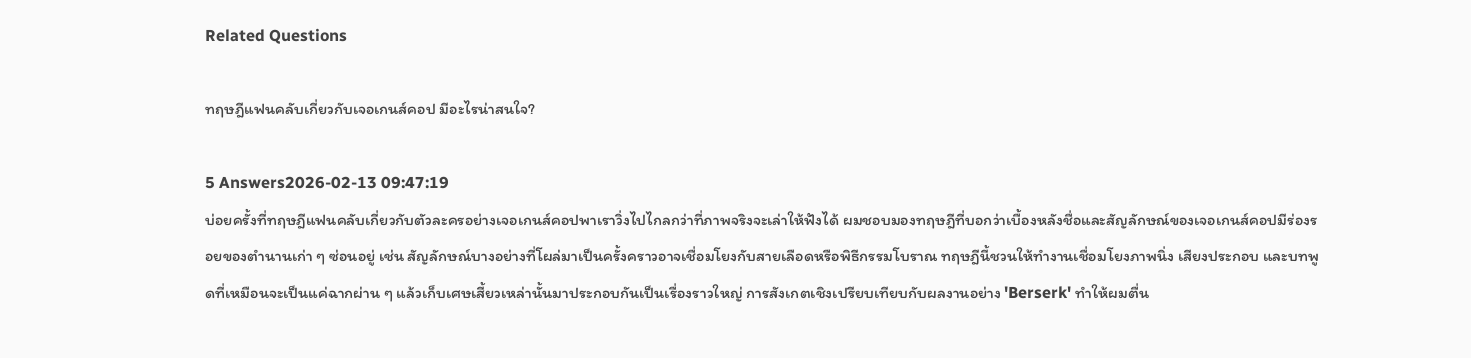Related Questions

ทฤษฎีแฟนคลับเกี่ยวกับเจอเกนส์คอป มีอะไรน่าสนใจ?

5 Answers2026-02-13 09:47:19
บ่อยครั้งที่ทฤษฎีแฟนคลับเกี่ยวกับตัวละครอย่างเจอเกนส์คอปพาเราวิ่งไปไกลกว่าที่ภาพจริงจะเล่าให้ฟังได้ ผมชอบมองทฤษฎีที่บอกว่าเบื้องหลังชื่อและสัญลักษณ์ของเจอเกนส์คอปมีร่องรอยของตำนานเก่า ๆ ซ่อนอยู่ เช่น สัญลักษณ์บางอย่างที่โผล่มาเป็นครั้งคราวอาจเชื่อมโยงกับสายเลือดหรือพิธีกรรมโบราณ ทฤษฎีนี้ชวนให้ทำงานเชื่อมโยงภาพนิ่ง เสียงประกอบ และบทพูดที่เหมือนจะเป็นแค่ฉากผ่าน ๆ แล้วเก็บเศษเสี้ยวเหล่านั้นมาประกอบกันเป็นเรื่องราวใหญ่ การสังเกตเชิงเปรียบเทียบกับผลงานอย่าง 'Berserk' ทำให้ผมตื่น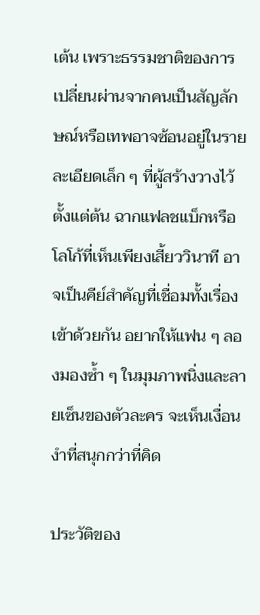เต้น เพราะธรรมชาติของการเปลี่ยนผ่านจากคนเป็นสัญลักษณ์หรือเทพอาจซ้อนอยู่ในรายละเอียดเล็ก ๆ ที่ผู้สร้างวางไว้ตั้งแต่ต้น ฉากแฟลชแบ็กหรือโลโก้ที่เห็นเพียงเสี้ยววินาที อาจเป็นคีย์สำคัญที่เชื่อมทั้งเรื่องเข้าด้วยกัน อยากให้แฟน ๆ ลองมองซ้ำ ๆ ในมุมภาพนิ่งและลายเซ็นของตัวละคร จะเห็นเงื่อนงำที่สนุกกว่าที่คิด

ประวัติของ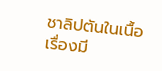ชาลิปตันในเนื้อเรื่องมี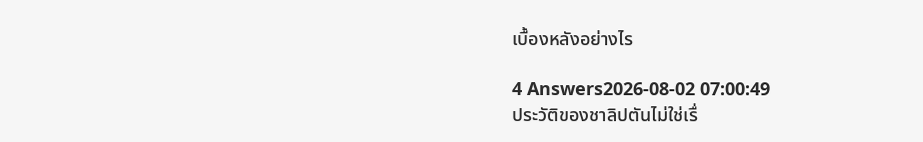เบื้องหลังอย่างไร

4 Answers2026-08-02 07:00:49
ประวัติของชาลิปตันไม่ใช่เรื่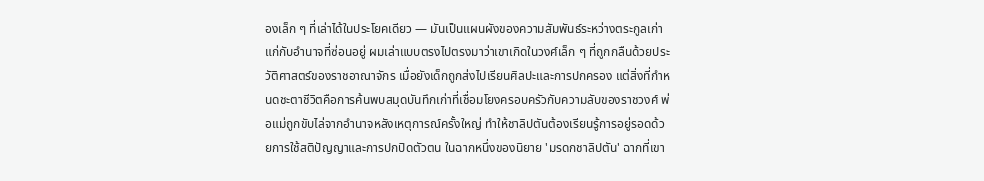องเล็ก ๆ ที่เล่าได้ในประโยคเดียว — มันเป็นแผนผังของความสัมพันธ์ระหว่างตระกูลเก่าแก่กับอำนาจที่ซ่อนอยู่ ผมเล่าแบบตรงไปตรงมาว่าเขาเกิดในวงศ์เล็ก ๆ ที่ถูกกลืนด้วยประวัติศาสตร์ของราชอาณาจักร เมื่อยังเด็กถูกส่งไปเรียนศิลปะและการปกครอง แต่สิ่งที่กำหนดชะตาชีวิตคือการค้นพบสมุดบันทึกเก่าที่เชื่อมโยงครอบครัวกับความลับของราชวงศ์ พ่อแม่ถูกขับไล่จากอำนาจหลังเหตุการณ์ครั้งใหญ่ ทำให้ชาลิปตันต้องเรียนรู้การอยู่รอดด้วยการใช้สติปัญญาและการปกปิดตัวตน ในฉากหนึ่งของนิยาย 'มรดกชาลิปตัน' ฉากที่เขา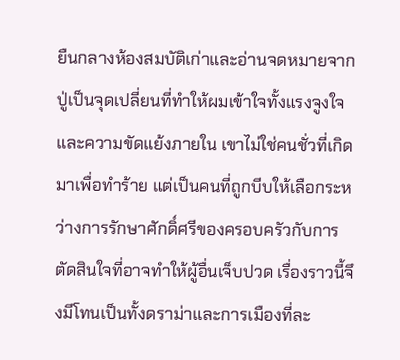ยืนกลางห้องสมบัติเก่าและอ่านจดหมายจากปู่เป็นจุดเปลี่ยนที่ทำให้ผมเข้าใจทั้งแรงจูงใจและความขัดแย้งภายใน เขาไม่ใช่คนชั่วที่เกิดมาเพื่อทำร้าย แต่เป็นคนที่ถูกบีบให้เลือกระหว่างการรักษาศักดิ์ศรีของครอบครัวกับการตัดสินใจที่อาจทำให้ผู้อื่นเจ็บปวด เรื่องราวนี้จึงมีโทนเป็นทั้งดราม่าและการเมืองที่ละ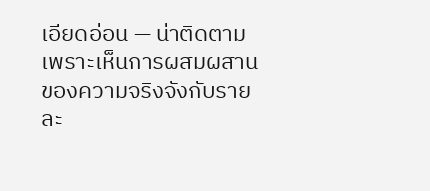เอียดอ่อน — น่าติดตามเพราะเห็นการผสมผสานของความจริงจังกับรายละ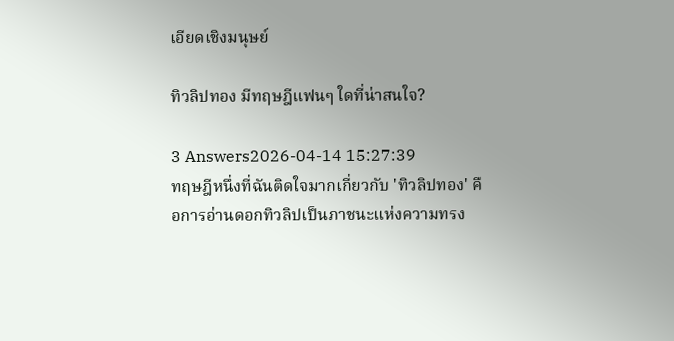เอียดเชิงมนุษย์

ทิวลิปทอง มีทฤษฎีแฟนๆ ใดที่น่าสนใจ?

3 Answers2026-04-14 15:27:39
ทฤษฎีหนึ่งที่ฉันติดใจมากเกี่ยวกับ 'ทิวลิปทอง' คือการอ่านดอกทิวลิปเป็นภาชนะแห่งความทรง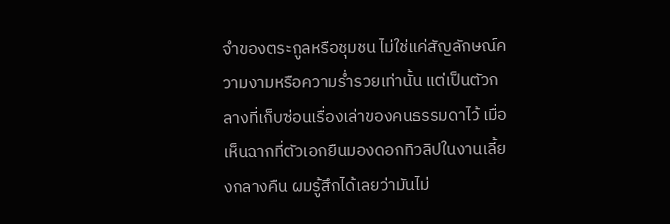จำของตระกูลหรือชุมชน ไม่ใช่แค่สัญลักษณ์ความงามหรือความร่ำรวยเท่านั้น แต่เป็นตัวกลางที่เก็บซ่อนเรื่องเล่าของคนธรรมดาไว้ เมื่อเห็นฉากที่ตัวเอกยืนมองดอกทิวลิปในงานเลี้ยงกลางคืน ผมรู้สึกได้เลยว่ามันไม่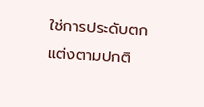ใช่การประดับตกแต่งตามปกติ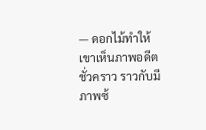— ดอกไม้ทำให้เขาเห็นภาพอดีตชั่วคราว ราวกับมีภาพซ้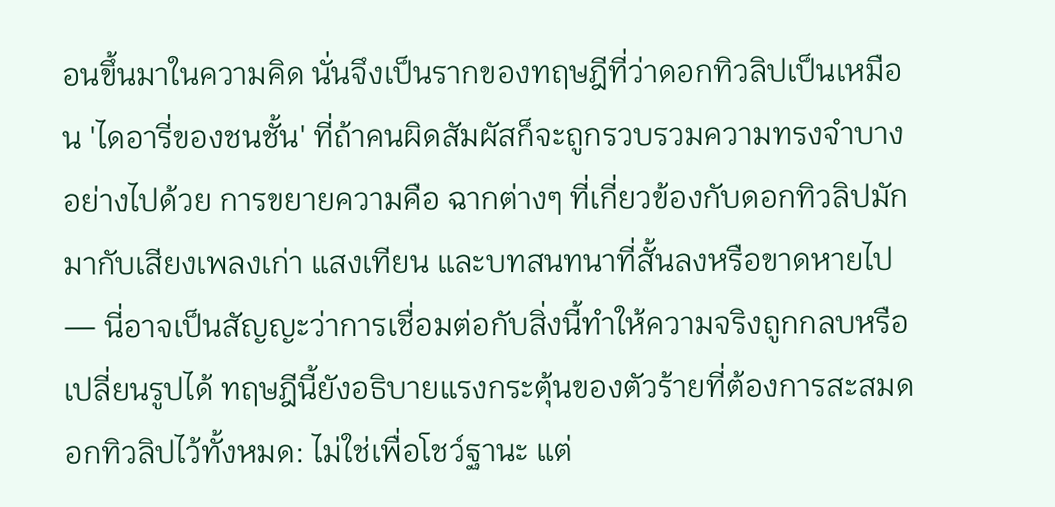อนขึ้นมาในความคิด นั่นจึงเป็นรากของทฤษฎีที่ว่าดอกทิวลิปเป็นเหมือน 'ไดอารี่ของชนชั้น' ที่ถ้าคนผิดสัมผัสก็จะถูกรวบรวมความทรงจำบางอย่างไปด้วย การขยายความคือ ฉากต่างๆ ที่เกี่ยวข้องกับดอกทิวลิปมักมากับเสียงเพลงเก่า แสงเทียน และบทสนทนาที่สั้นลงหรือขาดหายไป — นี่อาจเป็นสัญญะว่าการเชื่อมต่อกับสิ่งนี้ทำให้ความจริงถูกกลบหรือเปลี่ยนรูปได้ ทฤษฎีนี้ยังอธิบายแรงกระตุ้นของตัวร้ายที่ต้องการสะสมดอกทิวลิปไว้ทั้งหมด: ไม่ใช่เพื่อโชว์ฐานะ แต่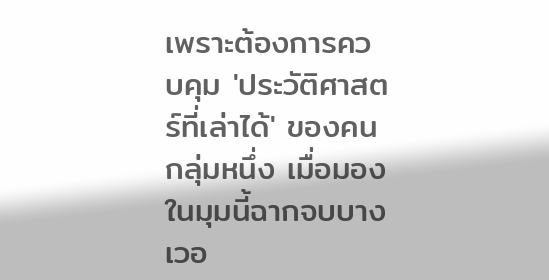เพราะต้องการควบคุม 'ประวัติศาสตร์ที่เล่าได้' ของคนกลุ่มหนึ่ง เมื่อมองในมุมนี้ฉากจบบางเวอ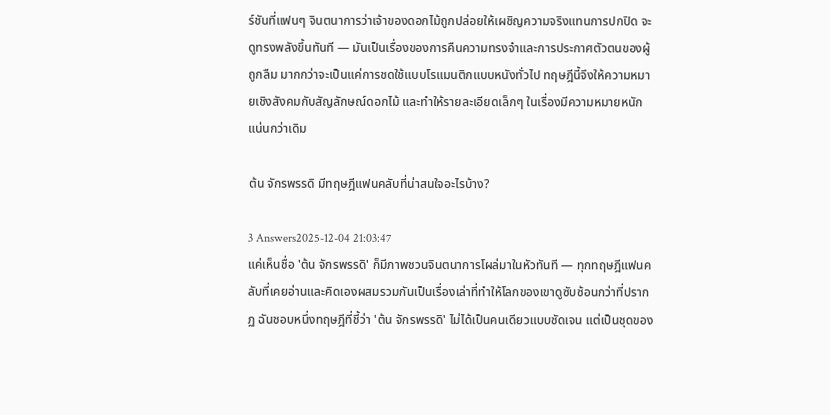ร์ชันที่แฟนๆ จินตนาการว่าเจ้าของดอกไม้ถูกปล่อยให้เผชิญความจริงแทนการปกปิด จะดูทรงพลังขึ้นทันที — มันเป็นเรื่องของการคืนความทรงจำและการประกาศตัวตนของผู้ถูกลืม มากกว่าจะเป็นแค่การชดใช้แบบโรแมนติกแบบหนังทั่วไป ทฤษฎีนี้จึงให้ความหมายเชิงสังคมกับสัญลักษณ์ดอกไม้ และทำให้รายละเอียดเล็กๆ ในเรื่องมีความหมายหนักแน่นกว่าเดิม

ต้น จักรพรรดิ มีทฤษฎีแฟนคลับที่น่าสนใจอะไรบ้าง?

3 Answers2025-12-04 21:03:47
แค่เห็นชื่อ 'ต้น จักรพรรดิ' ก็มีภาพชวนจินตนาการโผล่มาในหัวทันที — ทุกทฤษฎีแฟนคลับที่เคยอ่านและคิดเองผสมรวมกันเป็นเรื่องเล่าที่ทำให้โลกของเขาดูซับซ้อนกว่าที่ปรากฏ ฉันชอบหนึ่งทฤษฎีที่ชี้ว่า 'ต้น จักรพรรดิ' ไม่ได้เป็นคนเดียวแบบชัดเจน แต่เป็นชุดของ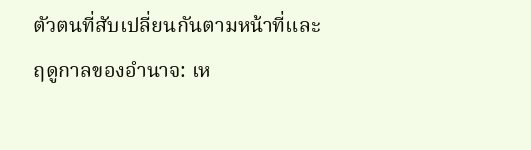ตัวตนที่สับเปลี่ยนกันตามหน้าที่และฤดูกาลของอำนาจ: เห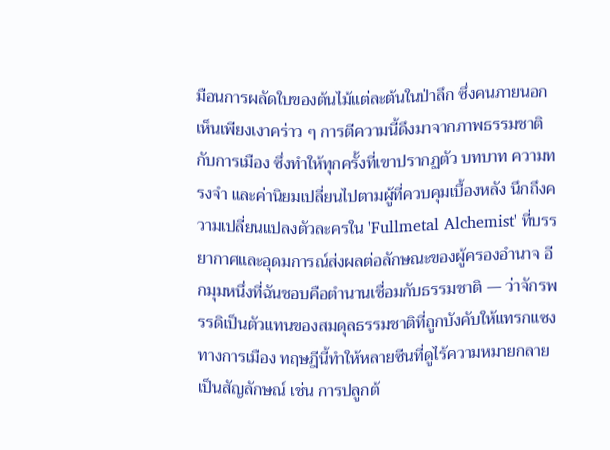มือนการผลัดใบของต้นไม้แต่ละต้นในป่าลึก ซึ่งคนภายนอกเห็นเพียงเงาคร่าว ๆ การตีความนี้ดึงมาจากภาพธรรมชาติกับการเมือง ซึ่งทำให้ทุกครั้งที่เขาปรากฏตัว บทบาท ความทรงจำ และค่านิยมเปลี่ยนไปตามผู้ที่ควบคุมเบื้องหลัง นึกถึงความเปลี่ยนแปลงตัวละครใน 'Fullmetal Alchemist' ที่บรรยากาศและอุดมการณ์ส่งผลต่อลักษณะของผู้ครองอำนาจ อีกมุมหนึ่งที่ฉันชอบคือตำนานเชื่อมกับธรรมชาติ — ว่าจักรพรรดิเป็นตัวแทนของสมดุลธรรมชาติที่ถูกบังคับให้แทรกแซงทางการเมือง ทฤษฎีนี้ทำให้หลายซีนที่ดูไร้ความหมายกลายเป็นสัญลักษณ์ เช่น การปลูกต้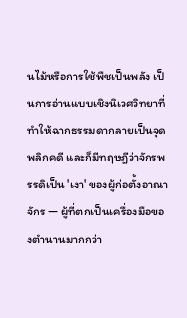นไม้หรือการใช้พืชเป็นพลัง เป็นการอ่านแบบเชิงนิเวศวิทยาที่ทำให้ฉากธรรมดากลายเป็นจุดพลิกคดี และก็มีทฤษฎีว่าจักรพรรดิเป็น 'เงา' ของผู้ก่อตั้งอาณาจักร — ผู้ที่ตกเป็นเครื่องมือของตำนานมากกว่า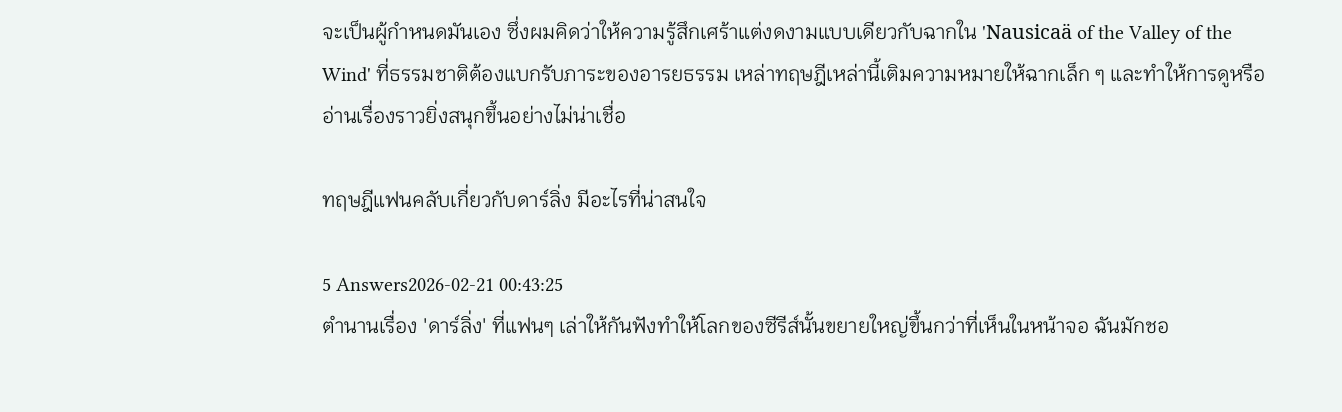จะเป็นผู้กำหนดมันเอง ซึ่งผมคิดว่าให้ความรู้สึกเศร้าแต่งดงามแบบเดียวกับฉากใน 'Nausicaä of the Valley of the Wind' ที่ธรรมชาติต้องแบกรับภาระของอารยธรรม เหล่าทฤษฎีเหล่านี้เติมความหมายให้ฉากเล็ก ๆ และทำให้การดูหรืออ่านเรื่องราวยิ่งสนุกขึ้นอย่างไม่น่าเชื่อ

ทฤษฎีแฟนคลับเกี่ยวกับดาร์ลิ่ง มีอะไรที่น่าสนใจ

5 Answers2026-02-21 00:43:25
ตำนานเรื่อง 'ดาร์ลิ่ง' ที่แฟนๆ เล่าให้กันฟังทำให้โลกของซีรีส์นั้นขยายใหญ่ขึ้นกว่าที่เห็นในหน้าจอ ฉันมักชอ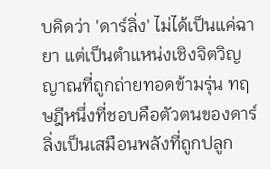บคิดว่า 'ดาร์ลิ่ง' ไม่ได้เป็นแค่ฉายา แต่เป็นตำแหน่งเชิงจิตวิญญาณที่ถูกถ่ายทอดข้ามรุ่น ทฤษฎีหนึ่งที่ชอบคือตัวตนของดาร์ลิ่งเป็นเสมือนพลังที่ถูกปลูก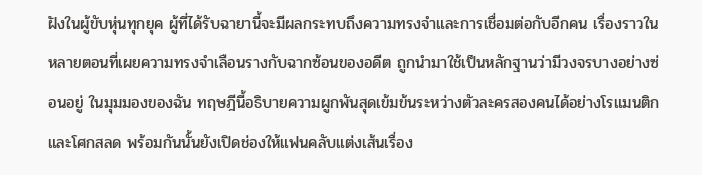ฝังในผู้ขับหุ่นทุกยุค ผู้ที่ได้รับฉายานี้จะมีผลกระทบถึงความทรงจำและการเชื่อมต่อกับอีกคน เรื่องราวในหลายตอนที่เผยความทรงจำเลือนรางกับฉากซ้อนของอดีต ถูกนำมาใช้เป็นหลักฐานว่ามีวงจรบางอย่างซ่อนอยู่ ในมุมมองของฉัน ทฤษฎีนี้อธิบายความผูกพันสุดเข้มข้นระหว่างตัวละครสองคนได้อย่างโรแมนติกและโศกสลด พร้อมกันนั้นยังเปิดช่องให้แฟนคลับแต่งเส้นเรื่อง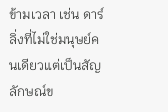ข้ามเวลา เช่น ดาร์ลิ่งที่ไม่ใช่มนุษย์คนเดียวแต่เป็นสัญลักษณ์ข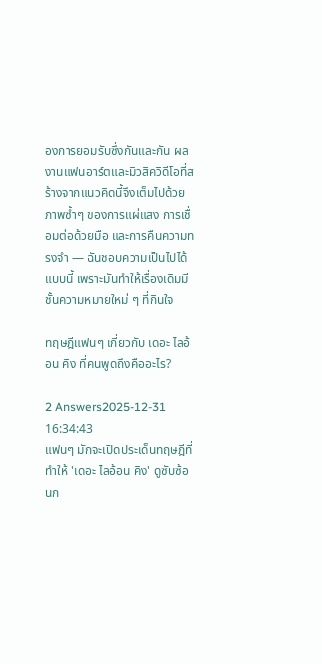องการยอมรับซึ่งกันและกัน ผลงานแฟนอาร์ตและมิวสิควิดีโอที่สร้างจากแนวคิดนี้จึงเต็มไปด้วยภาพซ้ำๆ ของการแผ่แสง การเชื่อมต่อด้วยมือ และการคืนความทรงจำ — ฉันชอบความเป็นไปได้แบบนี้ เพราะมันทำให้เรื่องเดิมมีชั้นความหมายใหม่ ๆ ที่กินใจ

ทฤษฎีแฟนๆ เกี่ยวกับ เดอะ ไลอ้อน คิง ที่คนพูดถึงคืออะไร?

2 Answers2025-12-31 16:34:43
แฟนๆ มักจะเปิดประเด็นทฤษฎีที่ทำให้ 'เดอะ ไลอ้อน คิง' ดูซับซ้อนก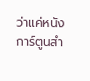ว่าแค่หนังการ์ตูนสำ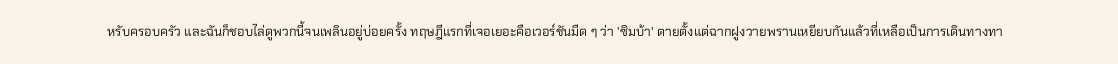หรับครอบครัว และฉันก็ชอบไล่ดูพวกนี้จนเพลินอยู่บ่อยครั้ง ทฤษฎีแรกที่เจอเยอะคือเวอร์ชันมืด ๆ ว่า 'ซิมบ้า' ตายตั้งแต่ฉากฝูงวายพรานเหยียบกันแล้วที่เหลือเป็นการเดินทางทา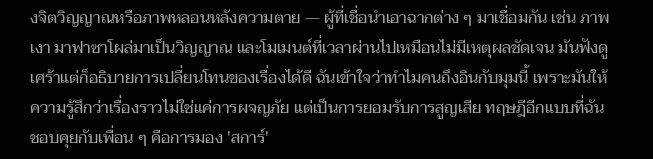งจิตวิญญาณหรือภาพหลอนหลังความตาย — ผู้ที่เชื่อนำเอาฉากต่าง ๆ มาเชื่อมกัน เช่น ภาพเงา มาฟาซาโผล่มาเป็นวิญญาณ และโมเมนต์ที่เวลาผ่านไปเหมือนไม่มีเหตุผลชัดเจน มันฟังดูเศร้าแต่ก็อธิบายการเปลี่ยนโทนของเรื่องได้ดี ฉันเข้าใจว่าทำไมคนถึงอินกับมุมนี้ เพราะมันให้ความรู้สึกว่าเรื่องราวไม่ใช่แค่การผจญภัย แต่เป็นการยอมรับการสูญเสีย ทฤษฎีอีกแบบที่ฉันชอบคุยกับเพื่อน ๆ คือการมอง 'สการ์'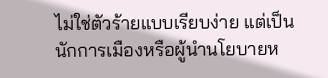ไม่ใช่ตัวร้ายแบบเรียบง่าย แต่เป็นนักการเมืองหรือผู้นำนโยบายห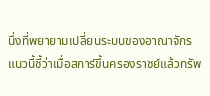นึ่งที่พยายามเปลี่ยนระบบของอาณาจักร แนวนี้ชี้ว่าเมื่อสการ์ขึ้นครองราชย์แล้วทรัพ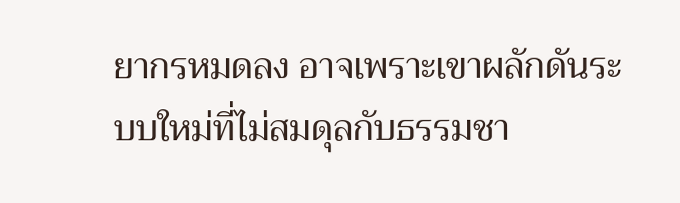ยากรหมดลง อาจเพราะเขาผลักดันระบบใหม่ที่ไม่สมดุลกับธรรมชา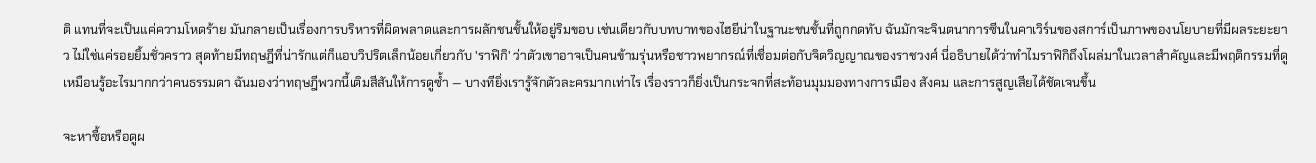ติ แทนที่จะเป็นแค่ความโหดร้าย มันกลายเป็นเรื่องการบริหารที่ผิดพลาดและการผลักชนชั้นให้อยู่ริมขอบ เช่นเดียวกับบทบาทของไฮยีน่าในฐานะชนชั้นที่ถูกกดทับ ฉันมักจะจินตนาการซีนในคาเวิร์นของสการ์เป็นภาพของนโยบายที่มีผลระยะยาว ไม่ใช่แค่รอยยิ้มชั่วคราว สุดท้ายมีทฤษฎีที่น่ารักแต่ก็แอบวิปริตเล็กน้อยเกี่ยวกับ 'ราฟิกิ' ว่าตัวเขาอาจเป็นคนข้ามรุ่นหรือชาวพยากรณ์ที่เชื่อมต่อกับจิตวิญญาณของราชวงศ์ นี่อธิบายได้ว่าทำไมราฟิกิถึงโผล่มาในเวลาสำคัญและมีพฤติกรรมที่ดูเหมือนรู้อะไรมากกว่าคนธรรมดา ฉันมองว่าทฤษฎีพวกนี้เติมสีสันให้การดูซ้ำ — บางทียิ่งเรารู้จักตัวละครมากเท่าไร เรื่องราวก็ยิ่งเป็นกระจกที่สะท้อนมุมมองทางการเมือง สังคม และการสูญเสียได้ชัดเจนขึ้น

จะหาซื้อหรือดูผ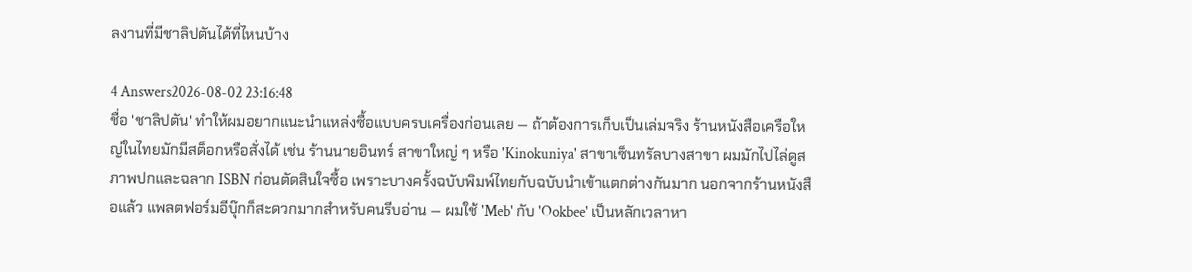ลงานที่มีชาลิปตันได้ที่ไหนบ้าง

4 Answers2026-08-02 23:16:48
ชื่อ 'ชาลิปตัน' ทำให้ผมอยากแนะนำแหล่งซื้อแบบครบเครื่องก่อนเลย — ถ้าต้องการเก็บเป็นเล่มจริง ร้านหนังสือเครือใหญ่ในไทยมักมีสต็อกหรือสั่งได้ เช่น ร้านนายอินทร์ สาขาใหญ่ ๆ หรือ 'Kinokuniya' สาขาเซ็นทรัลบางสาขา ผมมักไปไล่ดูสภาพปกและฉลาก ISBN ก่อนตัดสินใจซื้อ เพราะบางครั้งฉบับพิมพ์ไทยกับฉบับนำเข้าแตกต่างกันมาก นอกจากร้านหนังสือแล้ว แพลตฟอร์มอีบุ๊กก็สะดวกมากสำหรับคนรีบอ่าน — ผมใช้ 'Meb' กับ 'Ookbee' เป็นหลักเวลาหา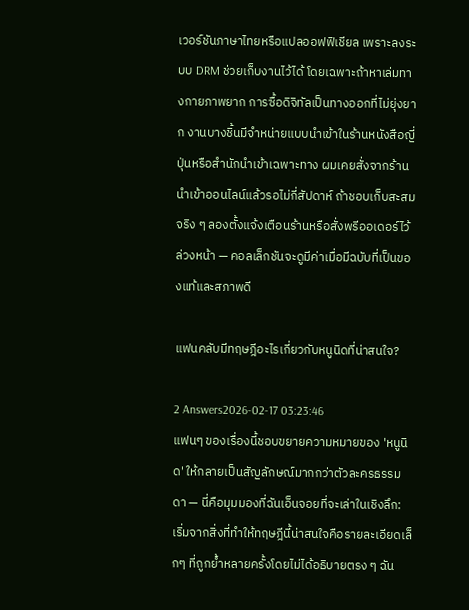เวอร์ชันภาษาไทยหรือแปลออฟฟิเชียล เพราะลงระบบ DRM ช่วยเก็บงานไว้ได้ โดยเฉพาะถ้าหาเล่มทางกายภาพยาก การซื้อดิจิทัลเป็นทางออกที่ไม่ยุ่งยาก งานบางชิ้นมีจำหน่ายแบบนำเข้าในร้านหนังสือญี่ปุ่นหรือสำนักนำเข้าเฉพาะทาง ผมเคยสั่งจากร้านนำเข้าออนไลน์แล้วรอไม่กี่สัปดาห์ ถ้าชอบเก็บสะสมจริง ๆ ลองตั้งแจ้งเตือนร้านหรือสั่งพรีออเดอร์ไว้ล่วงหน้า — คอลเล็กชันจะดูมีค่าเมื่อมีฉบับที่เป็นของแท้และสภาพดี

แฟนคลับมีทฤษฎีอะไรเกี่ยวกับหนูนิดที่น่าสนใจ?

2 Answers2026-02-17 03:23:46
แฟนๆ ของเรื่องนี้ชอบขยายความหมายของ 'หนูนิด' ให้กลายเป็นสัญลักษณ์มากกว่าตัวละครธรรมดา — นี่คือมุมมองที่ฉันเอ็นจอยที่จะเล่าในเชิงลึก: เริ่มจากสิ่งที่ทำให้ทฤษฎีนี้น่าสนใจคือรายละเอียดเล็กๆ ที่ถูกย้ำหลายครั้งโดยไม่ได้อธิบายตรง ๆ ฉัน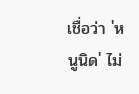เชื่อว่า 'หนูนิด' ไม่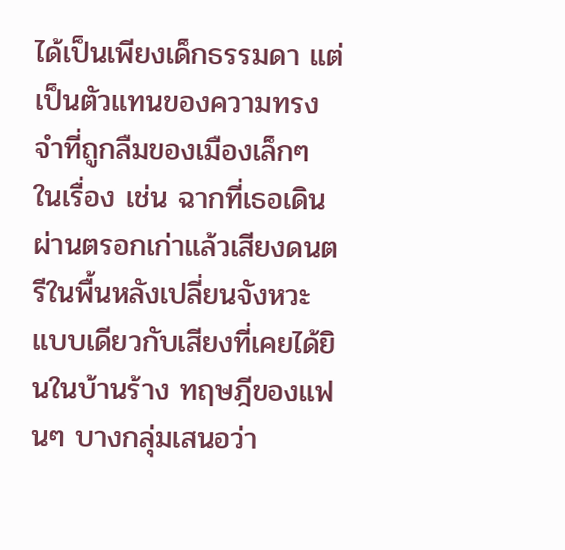ได้เป็นเพียงเด็กธรรมดา แต่เป็นตัวแทนของความทรงจำที่ถูกลืมของเมืองเล็กๆ ในเรื่อง เช่น ฉากที่เธอเดินผ่านตรอกเก่าแล้วเสียงดนตรีในพื้นหลังเปลี่ยนจังหวะแบบเดียวกับเสียงที่เคยได้ยินในบ้านร้าง ทฤษฎีของแฟนๆ บางกลุ่มเสนอว่า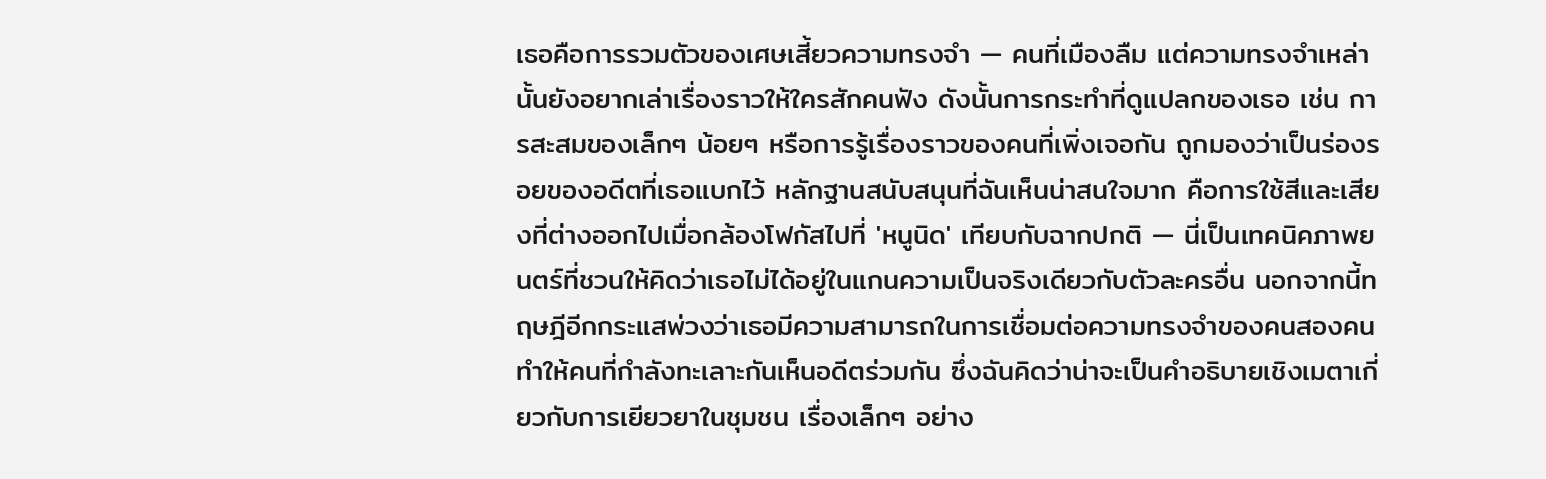เธอคือการรวมตัวของเศษเสี้ยวความทรงจำ — คนที่เมืองลืม แต่ความทรงจำเหล่านั้นยังอยากเล่าเรื่องราวให้ใครสักคนฟัง ดังนั้นการกระทำที่ดูแปลกของเธอ เช่น การสะสมของเล็กๆ น้อยๆ หรือการรู้เรื่องราวของคนที่เพิ่งเจอกัน ถูกมองว่าเป็นร่องรอยของอดีตที่เธอแบกไว้ หลักฐานสนับสนุนที่ฉันเห็นน่าสนใจมาก คือการใช้สีและเสียงที่ต่างออกไปเมื่อกล้องโฟกัสไปที่ 'หนูนิด' เทียบกับฉากปกติ — นี่เป็นเทคนิคภาพยนตร์ที่ชวนให้คิดว่าเธอไม่ได้อยู่ในแกนความเป็นจริงเดียวกับตัวละครอื่น นอกจากนี้ทฤษฎีอีกกระแสพ่วงว่าเธอมีความสามารถในการเชื่อมต่อความทรงจำของคนสองคน ทำให้คนที่กำลังทะเลาะกันเห็นอดีตร่วมกัน ซึ่งฉันคิดว่าน่าจะเป็นคำอธิบายเชิงเมตาเกี่ยวกับการเยียวยาในชุมชน เรื่องเล็กๆ อย่าง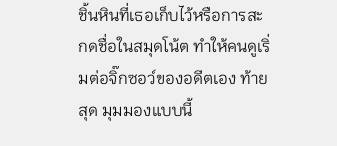ชิ้นหินที่เธอเก็บไว้หรือการสะกดชื่อในสมุดโน้ต ทำให้คนดูเริ่มต่อจิ๊กซอว์ของอดีตเอง ท้ายสุด มุมมองแบบนี้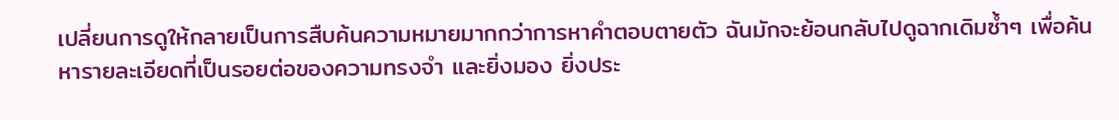เปลี่ยนการดูให้กลายเป็นการสืบค้นความหมายมากกว่าการหาคำตอบตายตัว ฉันมักจะย้อนกลับไปดูฉากเดิมซ้ำๆ เพื่อค้นหารายละเอียดที่เป็นรอยต่อของความทรงจำ และยิ่งมอง ยิ่งประ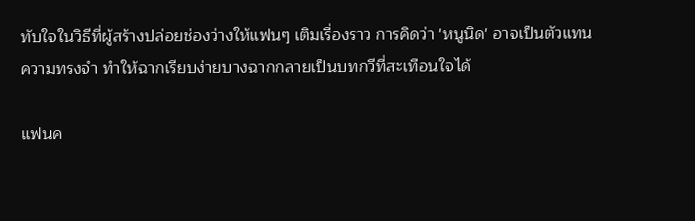ทับใจในวิธีที่ผู้สร้างปล่อยช่องว่างให้แฟนๆ เติมเรื่องราว การคิดว่า 'หนูนิด' อาจเป็นตัวแทนความทรงจำ ทำให้ฉากเรียบง่ายบางฉากกลายเป็นบทกวีที่สะเทือนใจได้

แฟนค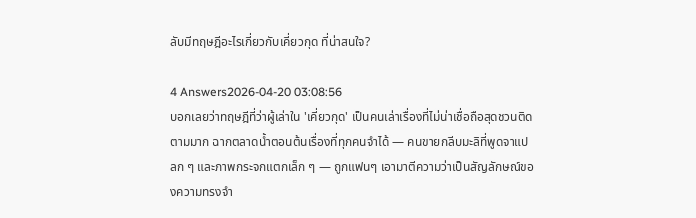ลับมีทฤษฎีอะไรเกี่ยวกับเคี่ยวกุด ที่น่าสนใจ?

4 Answers2026-04-20 03:08:56
บอกเลยว่าทฤษฎีที่ว่าผู้เล่าใน 'เคี่ยวกุด' เป็นคนเล่าเรื่องที่ไม่น่าเชื่อถือสุดชวนติดตามมาก ฉากตลาดน้ำตอนต้นเรื่องที่ทุกคนจำได้ — คนขายกลีบมะลิที่พูดจาแปลก ๆ และภาพกระจกแตกเล็ก ๆ — ถูกแฟนๆ เอามาตีความว่าเป็นสัญลักษณ์ของความทรงจำ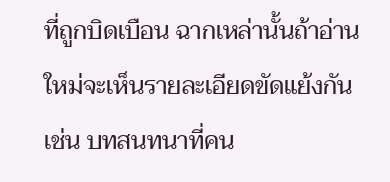ที่ถูกบิดเบือน ฉากเหล่านั้นถ้าอ่านใหม่จะเห็นรายละเอียดขัดแย้งกัน เช่น บทสนทนาที่คน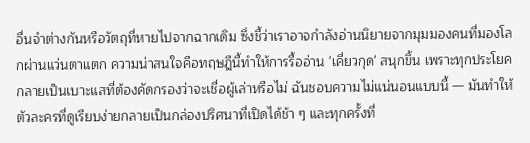อื่นจำต่างกันหรือวัตถุที่หายไปจากฉากเดิม ซึ่งชี้ว่าเราอาจกำลังอ่านนิยายจากมุมมองคนที่มองโลกผ่านแว่นตาแตก ความน่าสนใจคือทฤษฎีนี้ทำให้การรื้ออ่าน 'เคี่ยวกุด' สนุกขึ้น เพราะทุกประโยคกลายเป็นเบาะแสที่ต้องคัดกรองว่าจะเชื่อผู้เล่าหรือไม่ ฉันชอบความไม่แน่นอนแบบนี้ — มันทำให้ตัวละครที่ดูเรียบง่ายกลายเป็นกล่องปริศนาที่เปิดได้ช้า ๆ และทุกครั้งที่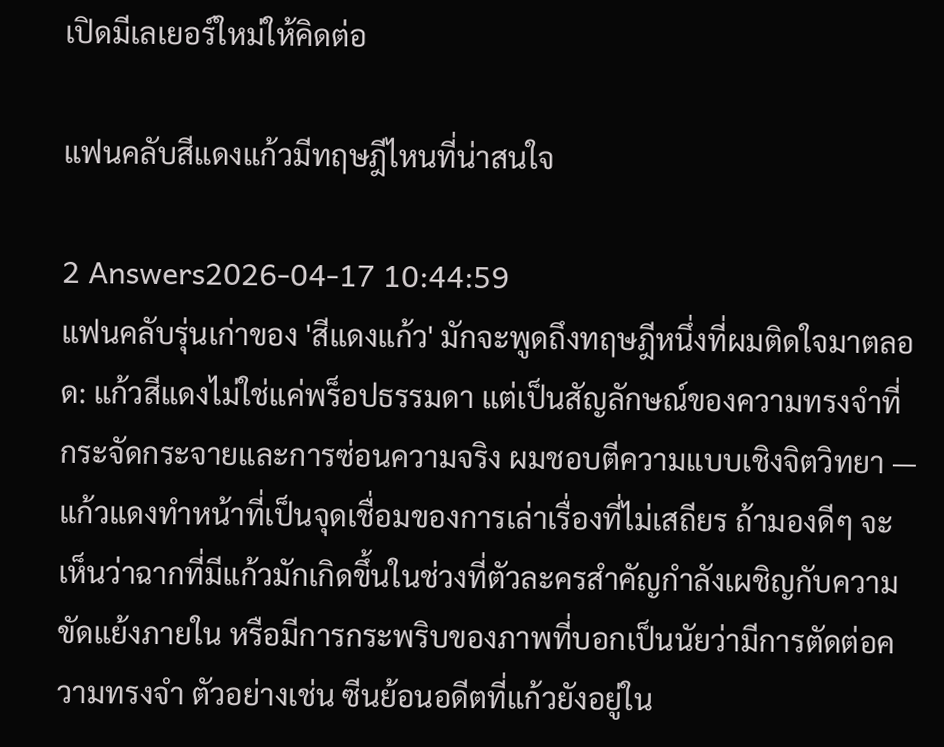เปิดมีเลเยอร์ใหม่ให้คิดต่อ

แฟนคลับสีแดงแก้วมีทฤษฎีไหนที่น่าสนใจ

2 Answers2026-04-17 10:44:59
แฟนคลับรุ่นเก่าของ 'สีแดงแก้ว' มักจะพูดถึงทฤษฎีหนึ่งที่ผมติดใจมาตลอด: แก้วสีแดงไม่ใช่แค่พร็อปธรรมดา แต่เป็นสัญลักษณ์ของความทรงจำที่กระจัดกระจายและการซ่อนความจริง ผมชอบตีความแบบเชิงจิตวิทยา — แก้วแดงทำหน้าที่เป็นจุดเชื่อมของการเล่าเรื่องที่ไม่เสถียร ถ้ามองดีๆ จะเห็นว่าฉากที่มีแก้วมักเกิดขึ้นในช่วงที่ตัวละครสำคัญกำลังเผชิญกับความขัดแย้งภายใน หรือมีการกระพริบของภาพที่บอกเป็นนัยว่ามีการตัดต่อความทรงจำ ตัวอย่างเช่น ซีนย้อนอดีตที่แก้วยังอยู่ใน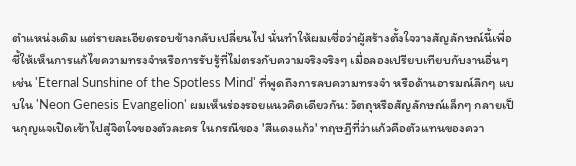ตำแหน่งเดิม แต่รายละเอียดรอบข้างกลับเปลี่ยนไป นั่นทำให้ผมเชื่อว่าผู้สร้างตั้งใจวางสัญลักษณ์นี้เพื่อชี้ให้เห็นการแก้ไขความทรงจำหรือการรับรู้ที่ไม่ตรงกับความจริงจริงๆ เมื่อลองเปรียบเทียบกับงานอื่นๆ เช่น 'Eternal Sunshine of the Spotless Mind' ที่พูดถึงการลบความทรงจำ หรือด้านอารมณ์ลึกๆ แบบใน 'Neon Genesis Evangelion' ผมเห็นร่องรอยแนวคิดเดียวกัน: วัตถุหรือสัญลักษณ์เล็กๆ กลายเป็นกุญแจเปิดเข้าไปสู่จิตใจของตัวละคร ในกรณีของ 'สีแดงแก้ว' ทฤษฎีที่ว่าแก้วคือตัวแทนของควา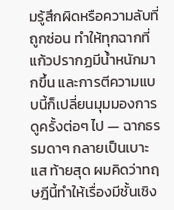มรู้สึกผิดหรือความลับที่ถูกซ่อน ทำให้ทุกฉากที่แก้วปรากฏมีน้ำหนักมากขึ้น และการตีความแบบนี้ก็เปลี่ยนมุมมองการดูครั้งต่อๆ ไป — ฉากธรรมดาๆ กลายเป็นเบาะแส ท้ายสุด ผมคิดว่าทฤษฎีนี้ทำให้เรื่องมีชั้นเชิง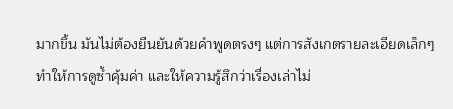มากขึ้น มันไม่ต้องยืนยันด้วยคำพูดตรงๆ แต่การสังเกตรายละเอียดเล็กๆ ทำให้การดูซ้ำคุ้มค่า และให้ความรู้สึกว่าเรื่องเล่าไม่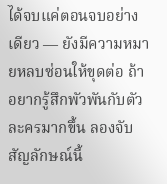ได้จบแค่ตอนจบอย่างเดียว — ยังมีความหมายหลบซ่อนให้ขุดต่อ ถ้าอยากรู้สึกพัวพันกับตัวละครมากขึ้น ลองจับสัญลักษณ์นี้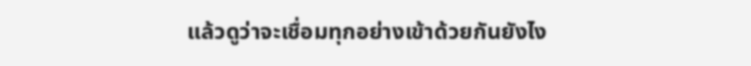แล้วดูว่าจะเชื่อมทุกอย่างเข้าด้วยกันยังไง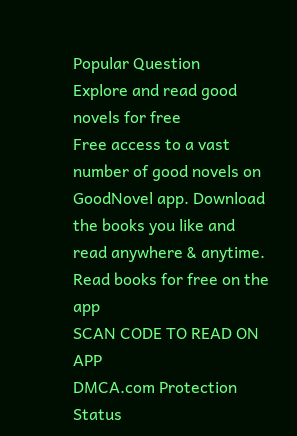Popular Question
Explore and read good novels for free
Free access to a vast number of good novels on GoodNovel app. Download the books you like and read anywhere & anytime.
Read books for free on the app
SCAN CODE TO READ ON APP
DMCA.com Protection Status